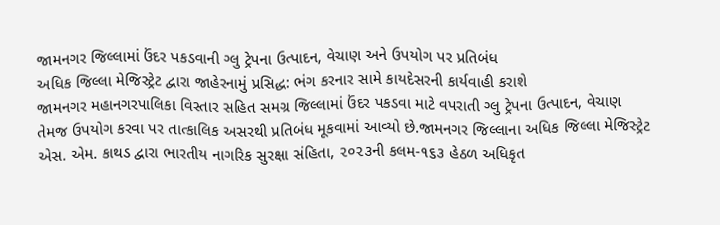જામનગર જિલ્લામાં ઉંદર પકડવાની ગ્લુ ટ્રેપના ઉત્પાદન, વેચાણ અને ઉપયોગ પર પ્રતિબંધ
અધિક જિલ્લા મેજિસ્ટ્રેટ દ્વારા જાહેરનામું પ્રસિદ્ધ: ભંગ કરનાર સામે કાયદેસરની કાર્યવાહી કરાશે
જામનગર મહાનગરપાલિકા વિસ્તાર સહિત સમગ્ર જિલ્લામાં ઉંદર પકડવા માટે વપરાતી ગ્લુ ટ્રેપના ઉત્પાદન, વેચાણ તેમજ ઉપયોગ કરવા પર તાત્કાલિક અસરથી પ્રતિબંધ મૂકવામાં આવ્યો છે.જામનગર જિલ્લાના અધિક જિલ્લા મેજિસ્ટ્રેટ એસ. એમ. કાથડ દ્વારા ભારતીય નાગરિક સુરક્ષા સંહિતા, ૨૦૨૩ની કલમ-૧૬૩ હેઠળ અધિકૃત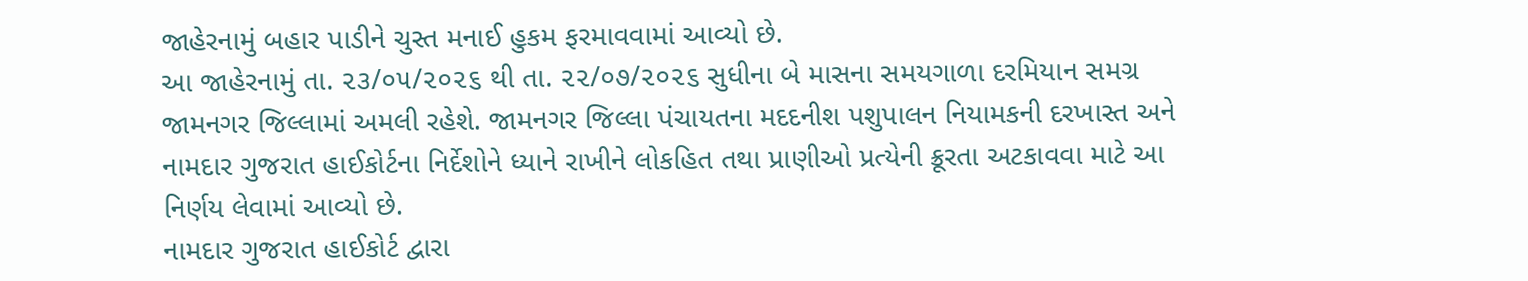જાહેરનામું બહાર પાડીને ચુસ્ત મનાઈ હુકમ ફરમાવવામાં આવ્યો છે.
આ જાહેરનામું તા. ૨૩/૦૫/૨૦૨૬ થી તા. ૨૨/૦૭/૨૦૨૬ સુધીના બે માસના સમયગાળા દરમિયાન સમગ્ર જામનગર જિલ્લામાં અમલી રહેશે. જામનગર જિલ્લા પંચાયતના મદદનીશ પશુપાલન નિયામકની દરખાસ્ત અને નામદાર ગુજરાત હાઈકોર્ટના નિર્દેશોને ધ્યાને રાખીને લોકહિત તથા પ્રાણીઓ પ્રત્યેની ક્રૂરતા અટકાવવા માટે આ નિર્ણય લેવામાં આવ્યો છે.
નામદાર ગુજરાત હાઈકોર્ટ દ્વારા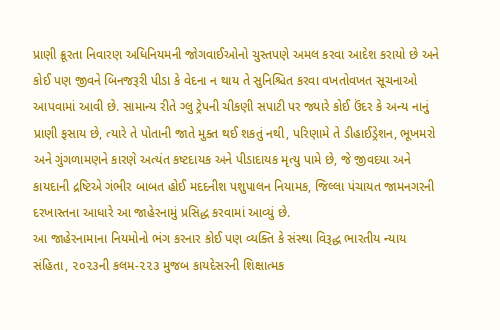પ્રાણી ક્રૂરતા નિવારણ અધિનિયમની જોગવાઈઓનો ચુસ્તપણે અમલ કરવા આદેશ કરાયો છે અને કોઈ પણ જીવને બિનજરૂરી પીડા કે વેદના ન થાય તે સુનિશ્ચિત કરવા વખતોવખત સૂચનાઓ આપવામાં આવી છે. સામાન્ય રીતે ગ્લુ ટ્રેપની ચીકણી સપાટી પર જ્યારે કોઈ ઉંદર કે અન્ય નાનું પ્રાણી ફસાય છે, ત્યારે તે પોતાની જાતે મુક્ત થઈ શકતું નથી, પરિણામે તે ડીહાઈડ્રેશન, ભૂખમરો અને ગુંગળામણને કારણે અત્યંત કષ્ટદાયક અને પીડાદાયક મૃત્યુ પામે છે, જે જીવદયા અને કાયદાની દ્રષ્ટિએ ગંભીર બાબત હોઈ મદદનીશ પશુપાલન નિયામક, જિલ્લા પંચાયત જામનગરની દરખાસ્તના આધારે આ જાહેરનામું પ્રસિદ્ધ કરવામાં આવ્યું છે.
આ જાહેરનામાના નિયમોનો ભંગ કરનાર કોઈ પણ વ્યક્તિ કે સંસ્થા વિરૂદ્ધ ભારતીય ન્યાય સંહિતા, ૨૦૨૩ની કલમ-૨૨૩ મુજબ કાયદેસરની શિક્ષાત્મક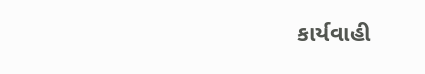કાર્યવાહી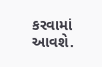કરવામાં આવશે.